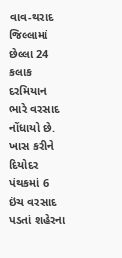વાવ-થરાદ જિલ્લામાં છેલ્લા 24 કલાક દરમિયાન ભારે વરસાદ નોંધાયો છે. ખાસ કરીને દિયોદર પંથકમાં 6 ઇંચ વરસાદ પડતાં શહેરના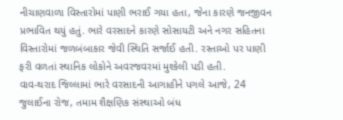નીચાણવાળા વિસ્તારોમાં પાણી ભરાઈ ગયા હતા, જેના કારણે જનજીવન પ્રભાવિત થયું હતું. ભારે વરસાદને કારણે સોસાયટી અને નગર સહિતના વિસ્તારોમાં જળબંબાકાર જેવી સ્થિતિ સર્જાઈ હતી. રસ્તાઓ પર પાણી ફરી વળતાં સ્થાનિક લોકોને અવરજવરમાં મુશ્કેલી પડી હતી.
વાવ-થરાદ જિલ્લામાં ભારે વરસાદની આગાહીને પગલે આજે, 24 જુલાઈના રોજ, તમામ શૈક્ષણિક સંસ્થાઓ બંધ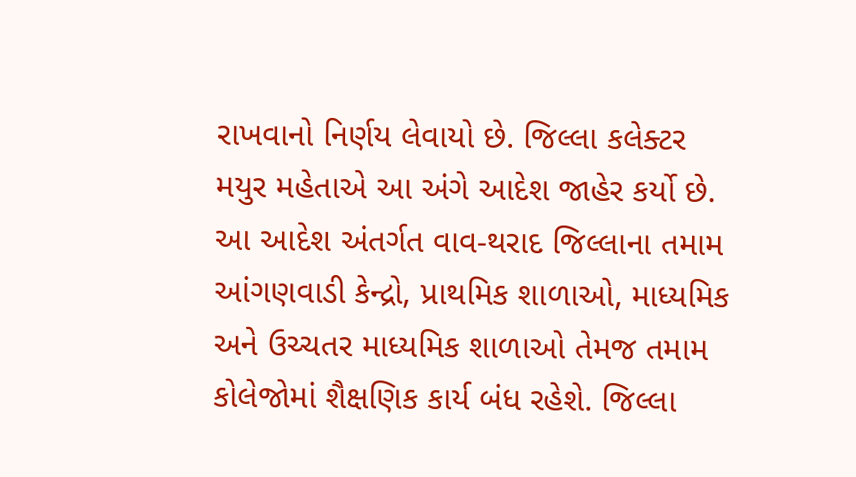રાખવાનો નિર્ણય લેવાયો છે. જિલ્લા કલેક્ટર મયુર મહેતાએ આ અંગે આદેશ જાહેર કર્યો છે. આ આદેશ અંતર્ગત વાવ-થરાદ જિલ્લાના તમામ આંગણવાડી કેન્દ્રો, પ્રાથમિક શાળાઓ, માધ્યમિક અને ઉચ્ચતર માધ્યમિક શાળાઓ તેમજ તમામ કોલેજોમાં શૈક્ષણિક કાર્ય બંધ રહેશે. જિલ્લા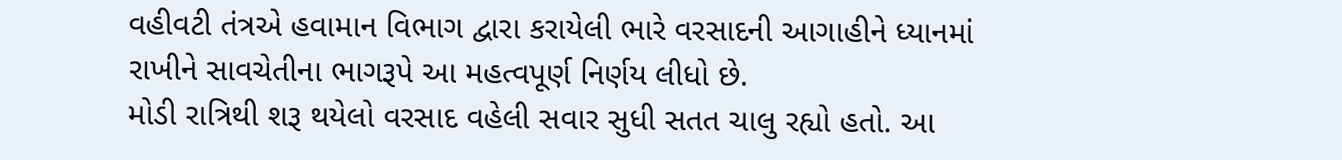વહીવટી તંત્રએ હવામાન વિભાગ દ્વારા કરાયેલી ભારે વરસાદની આગાહીને ધ્યાનમાં રાખીને સાવચેતીના ભાગરૂપે આ મહત્વપૂર્ણ નિર્ણય લીધો છે.
મોડી રાત્રિથી શરૂ થયેલો વરસાદ વહેલી સવાર સુધી સતત ચાલુ રહ્યો હતો. આ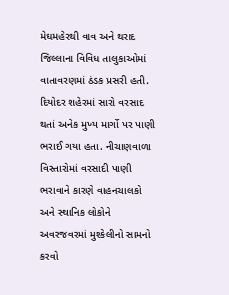મેઘમહેરથી વાવ અને થરાદ જિલ્લાના વિવિધ તાલુકાઓમાં વાતાવરણમાં ઠંડક પ્રસરી હતી. દિયોદર શહેરમાં સારો વરસાદ થતાં અનેક મુખ્ય માર્ગો પર પાણી ભરાઈ ગયા હતા. નીચાણવાળા વિસ્તારોમાં વરસાદી પાણી ભરાવાને કારણે વાહનચાલકો અને સ્થાનિક લોકોને અવરજવરમાં મુશ્કેલીનો સામનો કરવો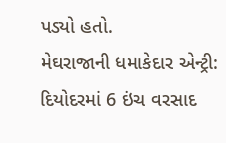પડ્યો હતો.
મેઘરાજાની ધમાકેદાર એન્ટ્રી: દિયોદરમાં 6 ઇંચ વરસાદ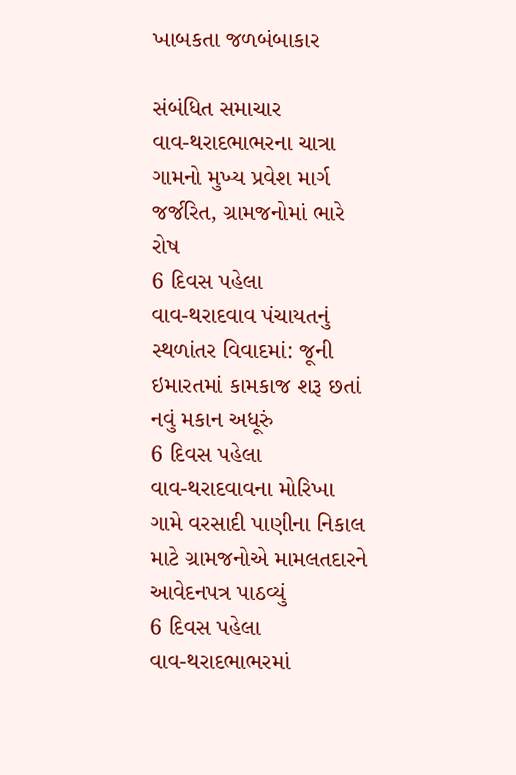ખાબકતા જળબંબાકાર

સંબંધિત સમાચાર
વાવ-થરાદભાભરના ચાત્રા ગામનો મુખ્ય પ્રવેશ માર્ગ જર્જરિત, ગ્રામજનોમાં ભારે રોષ
6 દિવસ પહેલા
વાવ-થરાદવાવ પંચાયતનું સ્થળાંતર વિવાદમાં: જૂની ઇમારતમાં કામકાજ શરૂ છતાં નવું મકાન અધૂરું
6 દિવસ પહેલા
વાવ-થરાદવાવના મોરિખા ગામે વરસાદી પાણીના નિકાલ માટે ગ્રામજનોએ મામલતદારને આવેદનપત્ર પાઠવ્યું
6 દિવસ પહેલા
વાવ-થરાદભાભરમાં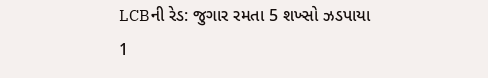LCBની રેડ: જુગાર રમતા 5 શખ્સો ઝડપાયા
1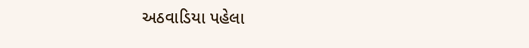અઠવાડિયા પહેલા